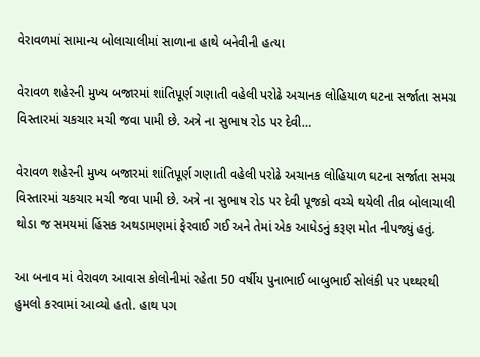વેરાવળમાં સામાન્ય બોલાચાલીમાં સાળાના હાથે બનેવીની હત્યા

વેરાવળ શહેરની મુખ્ય બજારમાં શાંતિપૂર્ણ ગણાતી વહેલી પરોઢે અચાનક લોહિયાળ ઘટના સર્જાતા સમગ્ર વિસ્તારમાં ચકચાર મચી જવા પામી છે. અત્રે ના સુભાષ રોડ પર દેવી…

વેરાવળ શહેરની મુખ્ય બજારમાં શાંતિપૂર્ણ ગણાતી વહેલી પરોઢે અચાનક લોહિયાળ ઘટના સર્જાતા સમગ્ર વિસ્તારમાં ચકચાર મચી જવા પામી છે. અત્રે ના સુભાષ રોડ પર દેવી પૂજકો વચ્ચે થયેલી તીવ્ર બોલાચાલી થોડા જ સમયમાં હિંસક અથડામણમાં ફેરવાઈ ગઈ અને તેમાં એક આધેડનું કરૂણ મોત નીપજ્યું હતું.

આ બનાવ માં વેરાવળ આવાસ કોલોનીમાં રહેતા 50 વર્ષીય પુનાભાઈ બાબુભાઈ સોલંકી પર પથ્થરથી હુમલો કરવામાં આવ્યો હતો. હાથ પગ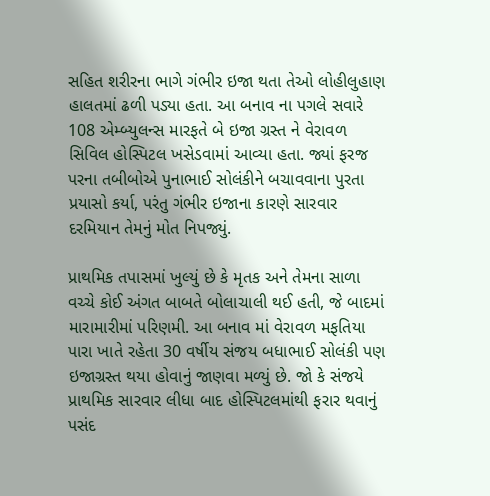સહિત શરીરના ભાગે ગંભીર ઇજા થતા તેઓ લોહીલુહાણ હાલતમાં ઢળી પડ્યા હતા. આ બનાવ ના પગલે સવારે 108 એમ્બ્યુલન્સ મારફતે બે ઇજા ગ્રસ્ત ને વેરાવળ સિવિલ હોસ્પિટલ ખસેડવામાં આવ્યા હતા. જ્યાં ફરજ પરના તબીબોએ પુનાભાઈ સોલંકીને બચાવવાના પુરતા પ્રયાસો કર્યા, પરંતુ ગંભીર ઇજાના કારણે સારવાર દરમિયાન તેમનું મોત નિપજ્યું.

પ્રાથમિક તપાસમાં ખુલ્યું છે કે મૃતક અને તેમના સાળા વચ્ચે કોઈ અંગત બાબતે બોલાચાલી થઈ હતી, જે બાદમાં મારામારીમાં પરિણમી. આ બનાવ માં વેરાવળ મફતિયા પારા ખાતે રહેતા 30 વર્ષીય સંજય બધાભાઈ સોલંકી પણ ઇજાગ્રસ્ત થયા હોવાનું જાણવા મળ્યું છે. જો કે સંજયે પ્રાથમિક સારવાર લીધા બાદ હોસ્પિટલમાંથી ફરાર થવાનું પસંદ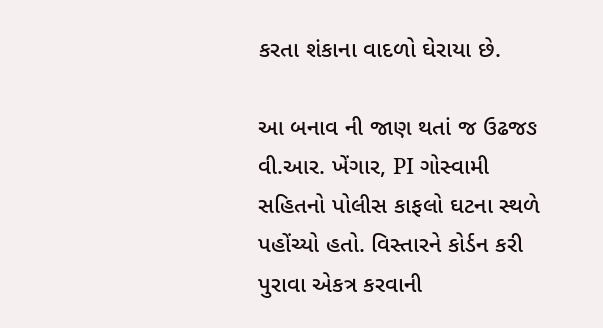કરતા શંકાના વાદળો ઘેરાયા છે.

આ બનાવ ની જાણ થતાં જ ઉઢજઙ વી.આર. ખેંગાર, PI ગોસ્વામી સહિતનો પોલીસ કાફલો ઘટના સ્થળે પહોંચ્યો હતો. વિસ્તારને કોર્ડન કરી પુરાવા એકત્ર કરવાની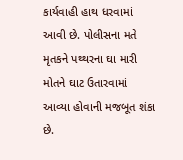કાર્યવાહી હાથ ધરવામાં આવી છે. પોલીસના મતે મૃતકને પથ્થરના ઘા મારી મોતને ઘાટ ઉતારવામાં આવ્યા હોવાની મજબૂત શંકા છે.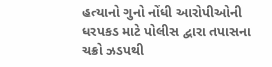હત્યાનો ગુનો નોંધી આરોપીઓની ધરપકડ માટે પોલીસ દ્વારા તપાસના ચક્રો ઝડપથી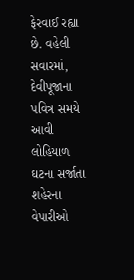ફેરવાઈ રહ્યા છે. વહેલી સવારમાં, દેવીપૂજાના પવિત્ર સમયે આવી લોહિયાળ ઘટના સર્જાતા શહેરના વેપારીઓ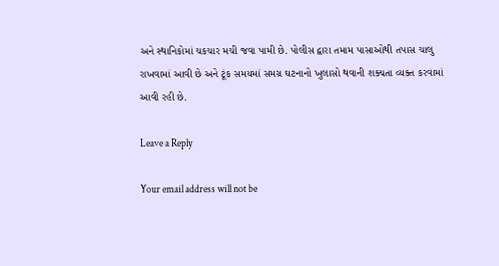અને સ્થાનિકોમાં ચકચાર મચી જવા પામી છે. પોલીસ દ્વારા તમામ પાસાઓથી તપાસ ચાલુ રાખવામાં આવી છે અને ટૂંક સમયમાં સમગ્ર ઘટનાનો ખુલાસો થવાની શક્યતા વ્યક્ત કરવામાં આવી રહી છે.

Leave a Reply

Your email address will not be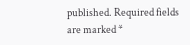published. Required fields are marked *